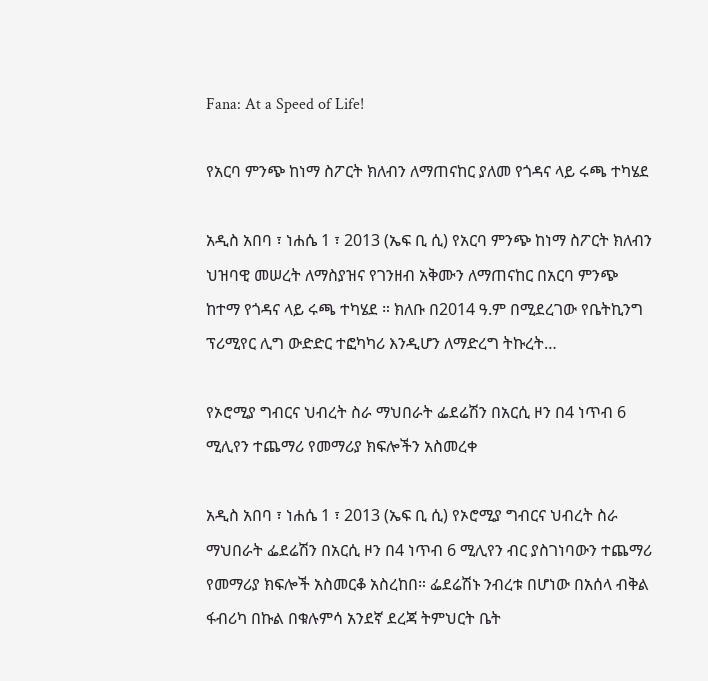Fana: At a Speed of Life!

የአርባ ምንጭ ከነማ ስፖርት ክለብን ለማጠናከር ያለመ የጎዳና ላይ ሩጫ ተካሄደ

አዲስ አበባ ፣ ነሐሴ 1 ፣ 2013 (ኤፍ ቢ ሲ) የአርባ ምንጭ ከነማ ስፖርት ክለብን ህዝባዊ መሠረት ለማስያዝና የገንዘብ አቅሙን ለማጠናከር በአርባ ምንጭ ከተማ የጎዳና ላይ ሩጫ ተካሄደ ። ክለቡ በ2014 ዓ.ም በሚደረገው የቤትኪንግ ፕሪሚየር ሊግ ውድድር ተፎካካሪ እንዲሆን ለማድረግ ትኩረት…

የኦሮሚያ ግብርና ህብረት ስራ ማህበራት ፌደሬሽን በአርሲ ዞን በ4 ነጥብ 6 ሚሊየን ተጨማሪ የመማሪያ ክፍሎችን አስመረቀ

አዲስ አበባ ፣ ነሐሴ 1 ፣ 2013 (ኤፍ ቢ ሲ) የኦሮሚያ ግብርና ህብረት ስራ ማህበራት ፌደሬሽን በአርሲ ዞን በ4 ነጥብ 6 ሚሊየን ብር ያስገነባውን ተጨማሪ የመማሪያ ክፍሎች አስመርቆ አስረከበ። ፌደሬሽኑ ንብረቱ በሆነው በአሰላ ብቅል ፋብሪካ በኩል በቁሉምሳ አንደኛ ደረጃ ትምህርት ቤት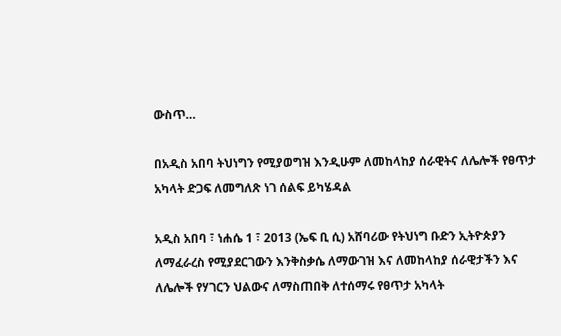ውስጥ…

በአዲስ አበባ ትህነግን የሚያወግዝ እንዲሁም ለመከላከያ ሰራዊትና ለሌሎች የፀጥታ አካላት ድጋፍ ለመግለጽ ነገ ሰልፍ ይካሄዳል

አዲስ አበባ ፣ ነሐሴ 1 ፣ 2013 (ኤፍ ቢ ሲ) አሸባሪው የትህነግ ቡድን ኢትዮጵያን ለማፈራረስ የሚያደርገውን እንቅስቃሴ ለማውገዝ እና ለመከላከያ ሰራዊታችን እና ለሌሎች የሃገርን ህልውና ለማስጠበቅ ለተሰማሩ የፀጥታ አካላት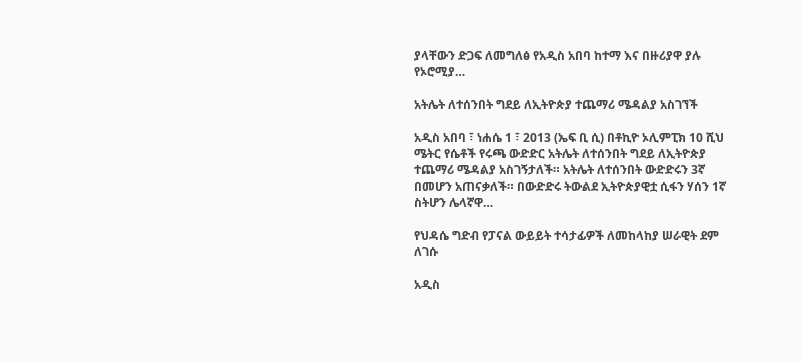ያላቸውን ድጋፍ ለመግለፅ የአዲስ አበባ ከተማ እና በዙሪያዋ ያሉ የኦሮሚያ…

አትሌት ለተሰንበት ግደይ ለኢትዮጵያ ተጨማሪ ሜዳልያ አስገኘች

አዲስ አበባ ፣ ነሐሴ 1 ፣ 2013 (ኤፍ ቢ ሲ) በቶኪዮ ኦሊምፒክ 10 ሺህ ሜትር የሴቶች የሩጫ ውድድር አትሌት ለተሰንበት ግደይ ለኢትዮጵያ ተጨማሪ ሜዳልያ አስገኝታለች። አትሌት ለተሰንበት ውድድሩን 3ኛ በመሆን አጠናቃለች። በውድድሩ ትውልደ ኢትዮጵያዊቷ ሲፋን ሃሰን 1ኛ ስትሆን ሌላኛዋ…

የህዳሴ ግድብ የፓናል ውይይት ተሳታፊዎች ለመከላከያ ሠራዊት ደም ለገሱ

አዲስ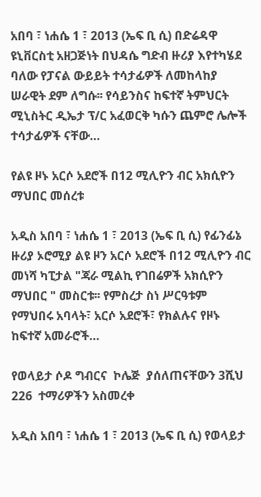አበባ ፣ ነሐሴ 1 ፣ 2013 (ኤፍ ቢ ሲ) በድሬዳዋ ዩኒቨርስቲ አዘጋጅነት በህዳሴ ግድብ ዙሪያ እየተካሄደ ባለው የፓናል ውይይት ተሳታፊዎች ለመከላከያ ሠራዊት ደም ለግሱ፡፡ የሳይንስና ከፍተኛ ትምህርት ሚኒስትር ዲኤታ ፕ/ር አፈወርቅ ካሱን ጨምሮ ሌሎች ተሳታፊዎች ናቸው…

የልዩ ዞኑ አርሶ አደሮች በ12 ሚሊዮን ብር አክሲዮን ማህበር መሰረቱ

አዲስ አበባ ፣ ነሐሴ 1 ፣ 2013 (ኤፍ ቢ ሲ) የፊንፊኔ ዙሪያ ኦሮሚያ ልዩ ዞን አርሶ አደሮች በ12 ሚሊዮን ብር መነሻ ካፒታል "ጃራ ሚልኪ የገበሬዎች አክሲዮን ማህበር " መስርቱ፡፡ የምስረታ ስነ ሥርዓቱም የማህበሩ አባላት፣ አርሶ አደሮች፣ የክልሉና የዞኑ ከፍተኛ አመራሮች…

የወላይታ ሶዶ ግብርና  ኮሌጅ  ያሰለጠናቸውን 3ሺህ 226  ተማሪዎችን አስመረቀ

አዲስ አበባ ፣ ነሐሴ 1 ፣ 2013 (ኤፍ ቢ ሲ) የወላይታ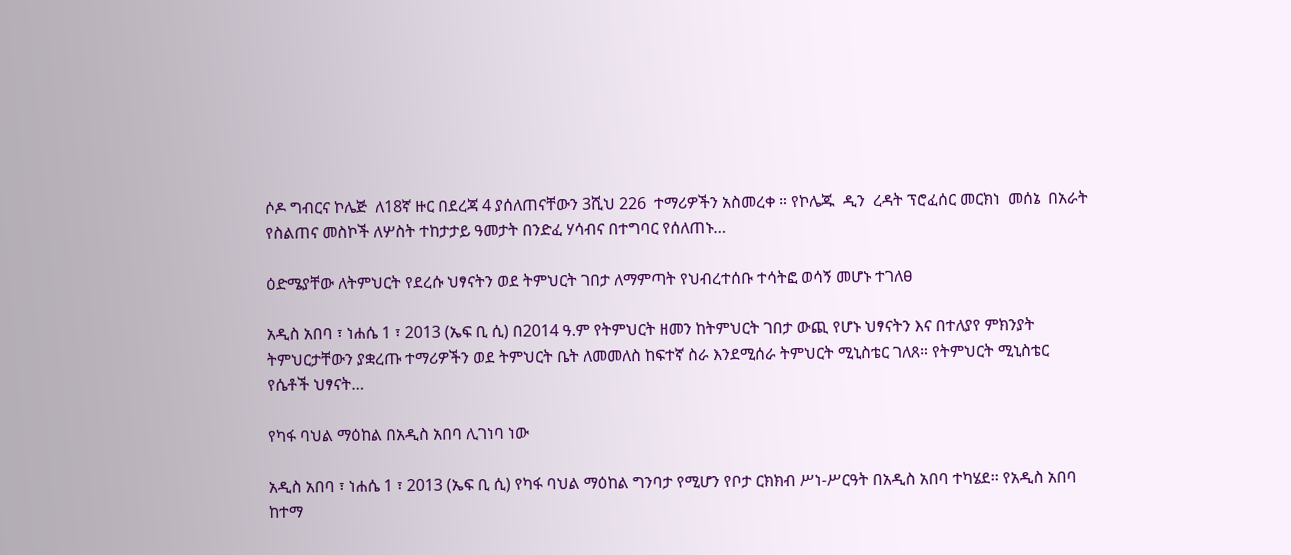ሶዶ ግብርና ኮሌጅ  ለ18ኛ ዙር በደረጃ 4 ያሰለጠናቸውን 3ሺህ 226  ተማሪዎችን አስመረቀ ። የኮሌጁ  ዲን  ረዳት ፕሮፈሰር መርክነ  መሰኔ  በአራት  የስልጠና መስኮች ለሦስት ተከታታይ ዓመታት በንድፈ ሃሳብና በተግባር የሰለጠኑ…

ዕድሜያቸው ለትምህርት የደረሱ ህፃናትን ወደ ትምህርት ገበታ ለማምጣት የህብረተሰቡ ተሳትፎ ወሳኝ መሆኑ ተገለፀ

አዲስ አበባ ፣ ነሐሴ 1 ፣ 2013 (ኤፍ ቢ ሲ) በ2014 ዓ.ም የትምህርት ዘመን ከትምህርት ገበታ ውጪ የሆኑ ህፃናትን እና በተለያየ ምክንያት ትምህርታቸውን ያቋረጡ ተማሪዎችን ወደ ትምህርት ቤት ለመመለስ ከፍተኛ ስራ እንደሚሰራ ትምህርት ሚኒስቴር ገለጸ። የትምህርት ሚኒስቴር የሴቶች ህፃናት…

የካፋ ባህል ማዕከል በአዲስ አበባ ሊገነባ ነው

አዲስ አበባ ፣ ነሐሴ 1 ፣ 2013 (ኤፍ ቢ ሲ) የካፋ ባህል ማዕከል ግንባታ የሚሆን የቦታ ርክክብ ሥነ-ሥርዓት በአዲስ አበባ ተካሄደ፡፡ የአዲስ አበባ ከተማ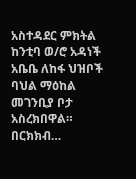አስተዳደር ምክትል ከንቲባ ወ/ሮ አዳነች አቤቤ ለከፋ ህዝቦች ባህል ማዕከል መገንቢያ ቦታ አስረክበዋል። በርክክብ…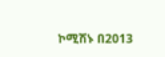ኮሚሽኑ በ2013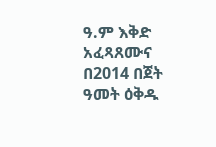ዓ.ም እቅድ አፈጻጸሙና በ2014 በጀት ዓመት ዕቅዱ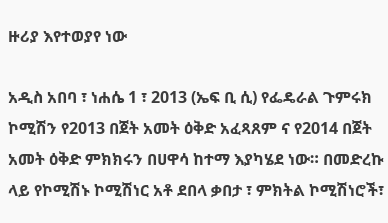ዙሪያ እየተወያየ ነው

አዲስ አበባ ፣ ነሐሴ 1 ፣ 2013 (ኤፍ ቢ ሲ) የፌዴራል ጉምሩክ ኮሚሽን የ2013 በጀት አመት ዕቅድ አፈጻጸም ና የ2014 በጀት አመት ዕቅድ ምክክሩን በሀዋሳ ከተማ እያካሄደ ነው። በመድረኩ ላይ የኮሚሽኑ ኮሚሽነር አቶ ደበላ ቃበታ ፣ ምክትል ኮሚሽነሮች፣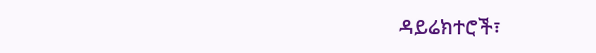ዳይሬክተሮች፣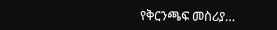የቅርንጫፍ መስሪያ…